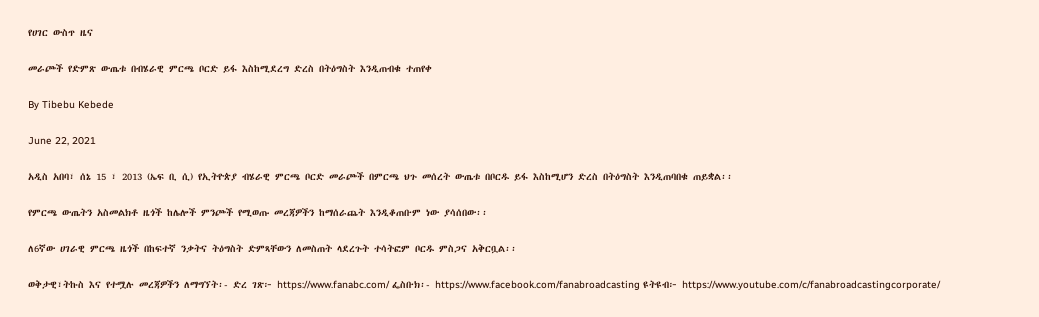የሀገር ውስጥ ዜና

መራጮች የድምጽ ውጤቱ በብሄራዊ ምርጫ ቦርድ ይፋ እስከሚደረግ ድረስ በትዕግስት እንዲጠብቁ ተጠየቀ

By Tibebu Kebede

June 22, 2021

አዲስ አበባ፣ ሰኔ 15 ፣ 2013 (ኤፍ ቢ ሲ) የኢትዮጵያ ብሄራዊ ምርጫ ቦርድ መራጮች በምርጫ ህጉ መሰረት ውጤቱ በቦርዱ ይፋ እስከሚሆን ድረስ በትዕግስት እንዲጠባበቁ ጠይቋል፡፡

የምርጫ ውጤትን አስመልክቶ ዜጎች ከሌሎች ምንጮች የሚወጡ መረጃዎችን ከማሰራጨት እንዲቆጠቡም ነው ያሳሰበው፡፡

ለ6ኛው ሀገራዊ ምርጫ ዜጎች በከፍተኛ ንቃትና ትዕግስት ድምጻቸውን ለመስጠት ላደረጉት ተሳትፎም ቦርዱ ምስጋና አቅርቧል፡፡

ወቅታዊ፣ትኩስ እና የተሟሉ መረጃዎችን ለማግኘት፡- ድረ ገጽ፦ https://www.fanabc.com/ ፌስቡክ፡- https://www.facebook.com/fanabroadcasting ዩትዩብ፦ https://www.youtube.com/c/fanabroadcastingcorporate/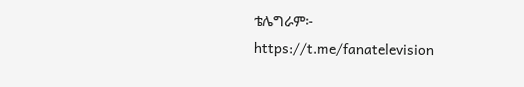ቴሌግራም፦ https://t.me/fanatelevision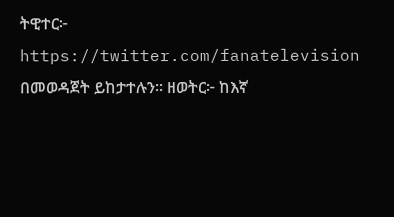ትዊተር፦ https://twitter.com/fanatelevision በመወዳጀት ይከታተሉን፡፡ ዘወትር፦ ከእኛ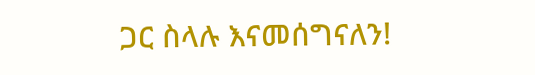ጋር ስላሉ እናመሰግናለን!